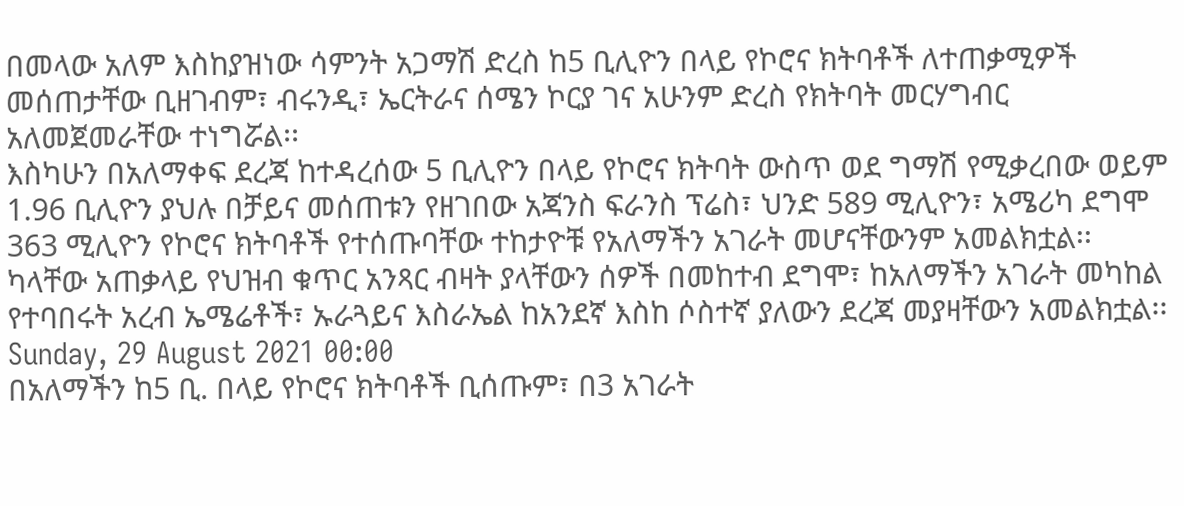በመላው አለም እስከያዝነው ሳምንት አጋማሽ ድረስ ከ5 ቢሊዮን በላይ የኮሮና ክትባቶች ለተጠቃሚዎች መሰጠታቸው ቢዘገብም፣ ብሩንዲ፣ ኤርትራና ሰሜን ኮርያ ገና አሁንም ድረስ የክትባት መርሃግብር አለመጀመራቸው ተነግሯል፡፡
እስካሁን በአለማቀፍ ደረጃ ከተዳረሰው 5 ቢሊዮን በላይ የኮሮና ክትባት ውስጥ ወደ ግማሽ የሚቃረበው ወይም 1.96 ቢሊዮን ያህሉ በቻይና መሰጠቱን የዘገበው አጃንስ ፍራንስ ፕሬስ፣ ህንድ 589 ሚሊዮን፣ አሜሪካ ደግሞ 363 ሚሊዮን የኮሮና ክትባቶች የተሰጡባቸው ተከታዮቹ የአለማችን አገራት መሆናቸውንም አመልክቷል፡፡
ካላቸው አጠቃላይ የህዝብ ቁጥር አንጻር ብዛት ያላቸውን ሰዎች በመከተብ ደግሞ፣ ከአለማችን አገራት መካከል የተባበሩት አረብ ኤሜሬቶች፣ ኡራጓይና እስራኤል ከአንደኛ እስከ ሶስተኛ ያለውን ደረጃ መያዛቸውን አመልክቷል፡፡
Sunday, 29 August 2021 00:00
በአለማችን ከ5 ቢ. በላይ የኮሮና ክትባቶች ቢሰጡም፣ በ3 አገራት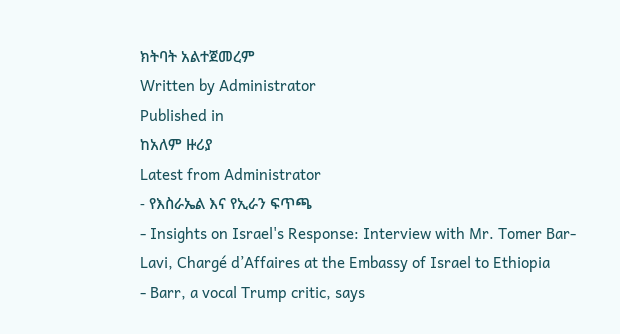ክትባት አልተጀመረም
Written by Administrator
Published in
ከአለም ዙሪያ
Latest from Administrator
- የእስራኤል እና የኢራን ፍጥጫ
- Insights on Israel's Response: Interview with Mr. Tomer Bar-Lavi, Chargé d’Affaires at the Embassy of Israel to Ethiopia
- Barr, a vocal Trump critic, says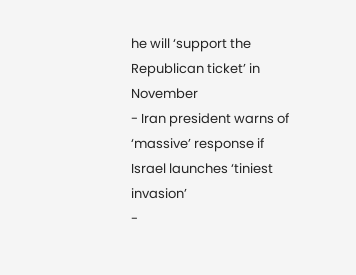he will ‘support the Republican ticket’ in November
- Iran president warns of ‘massive’ response if Israel launches ‘tiniest invasion’
-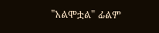"አልሞቷል" ፊልም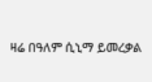ዛሬ በዓለም ሲኒማ ይመረቃል